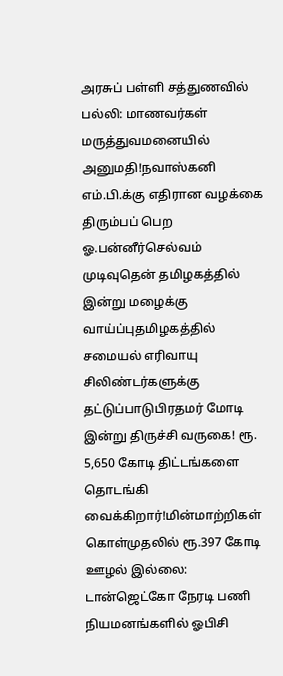அரசுப் பள்ளி சத்துணவில் பல்லி: மாணவர்கள் மருத்துவமனையில் அனுமதி!நவாஸ்கனி எம்.பி.க்கு எதிரான வழக்கை திரும்பப் பெற ஓ.பன்னீர்செல்வம் முடிவுதென் தமிழகத்தில் இன்று மழைக்கு வாய்ப்புதமிழகத்தில் சமையல் எரிவாயு சிலிண்டர்களுக்கு தட்டுப்பாடுபிரதமர் மோடி இன்று திருச்சி வருகை! ரூ. 5,650 கோடி திட்டங்களை தொடங்கி வைக்கிறார்!மின்மாற்றிகள் கொள்முதலில் ரூ.397 கோடி ஊழல் இல்லை: டான்ஜெட்கோ நேரடி பணி நியமனங்களில் ஓபிசி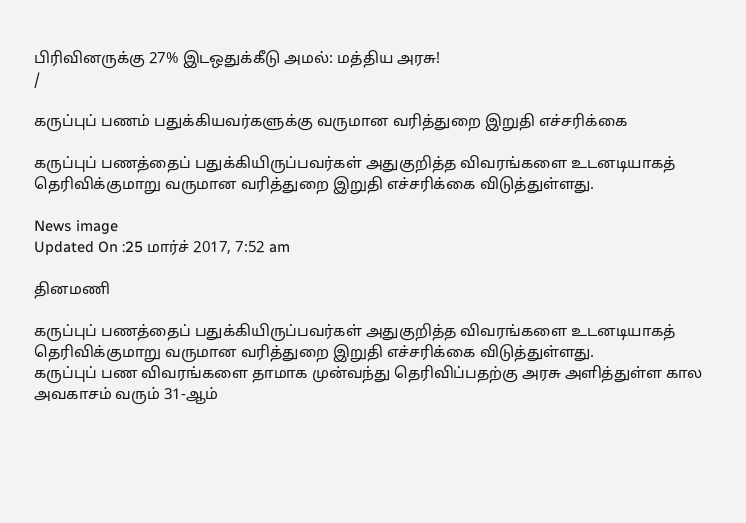பிரிவினருக்கு 27% இடஒதுக்கீடு அமல்: மத்திய அரசு!
/

கருப்புப் பணம் பதுக்கியவர்களுக்கு வருமான வரித்துறை இறுதி எச்சரிக்கை

கருப்புப் பணத்தைப் பதுக்கியிருப்பவர்கள் அதுகுறித்த விவரங்களை உடனடியாகத் தெரிவிக்குமாறு வருமான வரித்துறை இறுதி எச்சரிக்கை விடுத்துள்ளது.

News image
Updated On :25 மார்ச் 2017, 7:52 am

தினமணி

கருப்புப் பணத்தைப் பதுக்கியிருப்பவர்கள் அதுகுறித்த விவரங்களை உடனடியாகத் தெரிவிக்குமாறு வருமான வரித்துறை இறுதி எச்சரிக்கை விடுத்துள்ளது.
கருப்புப் பண விவரங்களை தாமாக முன்வந்து தெரிவிப்பதற்கு அரசு அளித்துள்ள கால அவகாசம் வரும் 31-ஆம்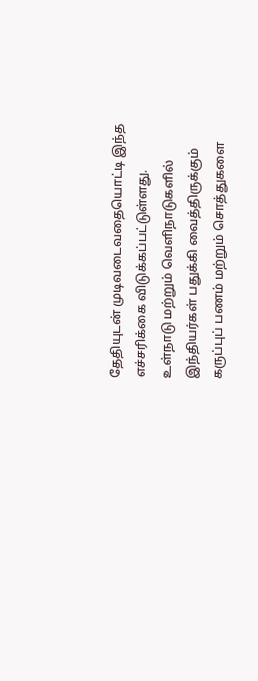தேதியுடன் முடிவடைவதையொட்டி இந்த எச்சரிக்கை விடுக்கப்பட்டுள்ளது.
உள்நாடு மற்றும் வெளிநாடுகளில் இந்தியர்கள் பதுக்கி வைத்திருக்கும் கருப்புப் பணம் மற்றும் சொத்துகளை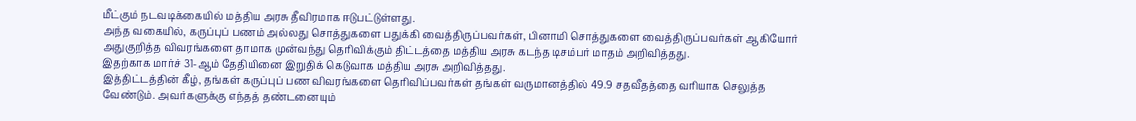மீட்கும் நடவடிக்கையில் மத்திய அரசு தீவிரமாக ஈடுபட்டுள்ளது.
அந்த வகையில், கருப்புப் பணம் அல்லது சொத்துகளை பதுக்கி வைத்திருப்பவர்கள், பினாமி சொத்துகளை வைத்திருப்பவர்கள் ஆகியோர் அதுகுறித்த விவரங்களை தாமாக முன்வந்து தெரிவிக்கும் திட்டத்தை மத்திய அரசு கடந்த டிசம்பர் மாதம் அறிவித்தது.
இதற்காக மார்ச் 31-ஆம் தேதியினை இறுதிக் கெடுவாக மத்திய அரசு அறிவித்தது.
இத்திட்டத்தின் கீழ், தங்கள் கருப்புப் பண விவரங்களை தெரிவிப்பவர்கள் தங்கள் வருமானத்தில் 49.9 சதவீதத்தை வரியாக செலுத்த வேண்டும். அவர்களுக்கு எந்தத் தண்டனையும்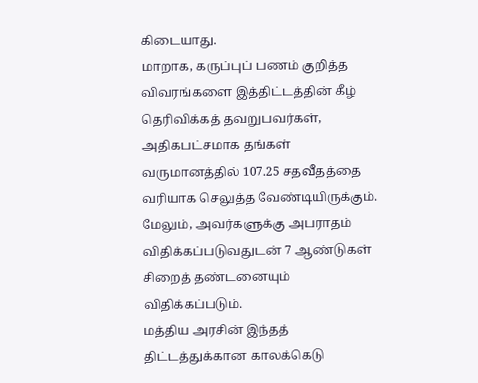கிடையாது.
மாறாக, கருப்புப் பணம் குறித்த விவரங்களை இத்திட்டத்தின் கீழ் தெரிவிக்கத் தவறுபவர்கள், அதிகபட்சமாக தங்கள் வருமானத்தில் 107.25 சதவீதத்தை வரியாக செலுத்த வேண்டியிருக்கும். மேலும், அவர்களுக்கு அபராதம் விதிக்கப்படுவதுடன் 7 ஆண்டுகள் சிறைத் தண்டனையும் விதிக்கப்படும்.
மத்திய அரசின் இந்தத் திட்டத்துக்கான காலக்கெடு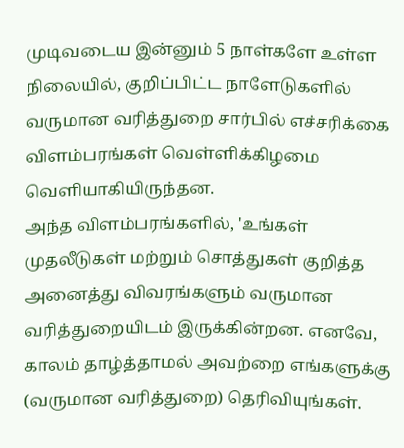முடிவடைய இன்னும் 5 நாள்களே உள்ள நிலையில், குறிப்பிட்ட நாளேடுகளில் வருமான வரித்துறை சார்பில் எச்சரிக்கை விளம்பரங்கள் வெள்ளிக்கிழமை வெளியாகியிருந்தன.
அந்த விளம்பரங்களில், 'உங்கள் முதலீடுகள் மற்றும் சொத்துகள் குறித்த அனைத்து விவரங்களும் வருமான வரித்துறையிடம் இருக்கின்றன. எனவே, காலம் தாழ்த்தாமல் அவற்றை எங்களுக்கு (வருமான வரித்துறை) தெரிவியுங்கள்.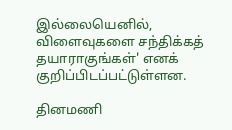இல்லையெனில், விளைவுகளை சந்திக்கத் தயாராகுங்கள்' எனக் குறிப்பிடப்பட்டுள்ளன.

தினமணி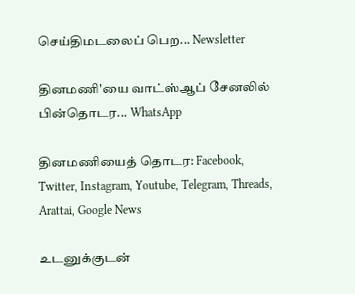செய்திமடலைப் பெற... Newsletter

தினமணி'யை வாட்ஸ்ஆப் சேனலில் பின்தொடர... WhatsApp

தினமணியைத் தொடர: Facebook, Twitter, Instagram, Youtube, Telegram, Threads, Arattai, Google News

உடனுக்குடன்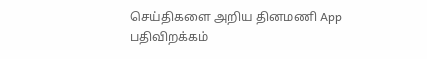செய்திகளை அறிய தினமணி App பதிவிறக்கம்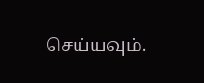செய்யவும்.